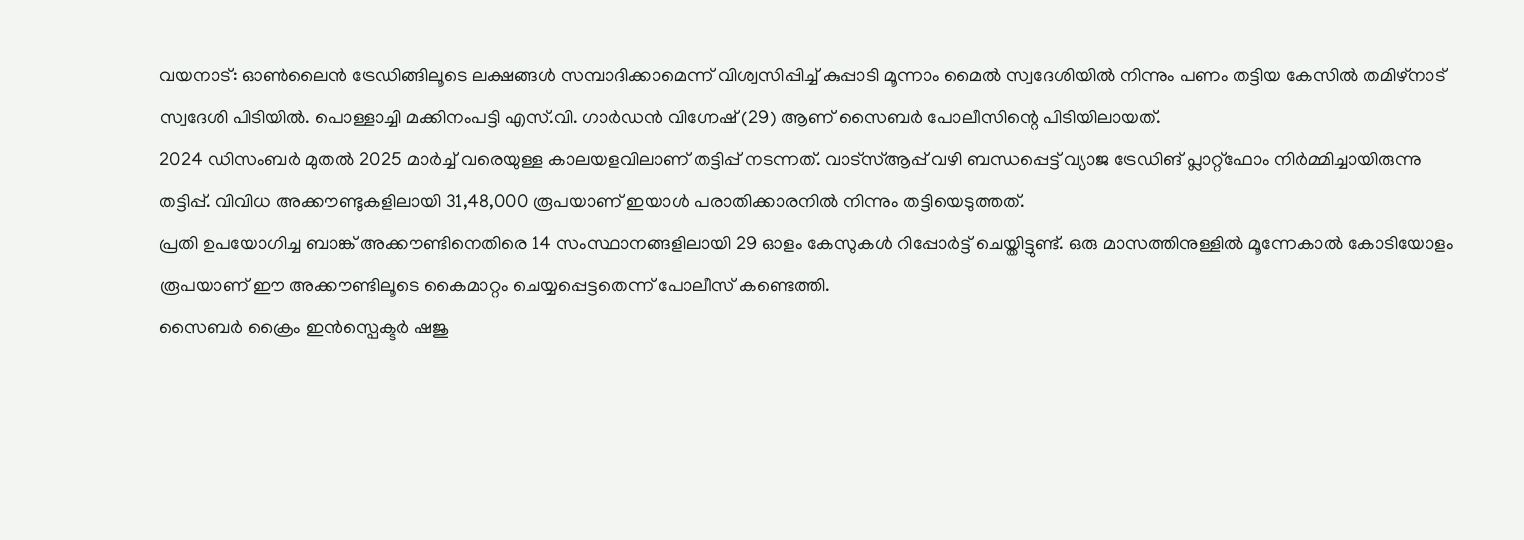വയനാട്: ഓൺലൈൻ ട്രേഡിങ്ങിലൂടെ ലക്ഷങ്ങൾ സമ്പാദിക്കാമെന്ന് വിശ്വസിപ്പിച്ച് കുപ്പാടി മൂന്നാം മൈൽ സ്വദേശിയിൽ നിന്നും പണം തട്ടിയ കേസിൽ തമിഴ്നാട് സ്വദേശി പിടിയിൽ. പൊള്ളാച്ചി മക്കിനംപട്ടി എസ്.വി. ഗാർഡൻ വിഗ്നേഷ് (29) ആണ് സൈബർ പോലീസിന്റെ പിടിയിലായത്.
2024 ഡിസംബർ മുതൽ 2025 മാർച്ച് വരെയുള്ള കാലയളവിലാണ് തട്ടിപ്പ് നടന്നത്. വാട്സ്ആപ്പ് വഴി ബന്ധപ്പെട്ട് വ്യാജ ട്രേഡിങ് പ്ലാറ്റ്ഫോം നിർമ്മിച്ചായിരുന്നു തട്ടിപ്പ്. വിവിധ അക്കൗണ്ടുകളിലായി 31,48,000 രൂപയാണ് ഇയാൾ പരാതിക്കാരനിൽ നിന്നും തട്ടിയെടുത്തത്.
പ്രതി ഉപയോഗിച്ച ബാങ്ക് അക്കൗണ്ടിനെതിരെ 14 സംസ്ഥാനങ്ങളിലായി 29 ഓളം കേസുകൾ റിപ്പോർട്ട് ചെയ്തിട്ടുണ്ട്. ഒരു മാസത്തിനുള്ളിൽ മൂന്നേകാൽ കോടിയോളം രൂപയാണ് ഈ അക്കൗണ്ടിലൂടെ കൈമാറ്റം ചെയ്യപ്പെട്ടതെന്ന് പോലീസ് കണ്ടെത്തി.
സൈബർ ക്രൈം ഇൻസ്പെക്ടർ ഷജു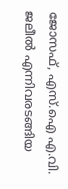ജോസഫ്, എസ്.ഐ എ.വി. ജലീൽ എന്നിവരടങ്ങിയ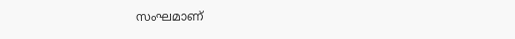സംഘമാണ്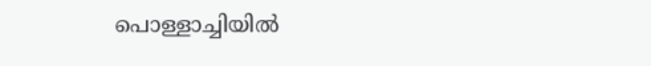പൊള്ളാച്ചിയിൽ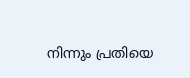നിന്നും പ്രതിയെ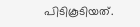പിടികൂടിയത്.